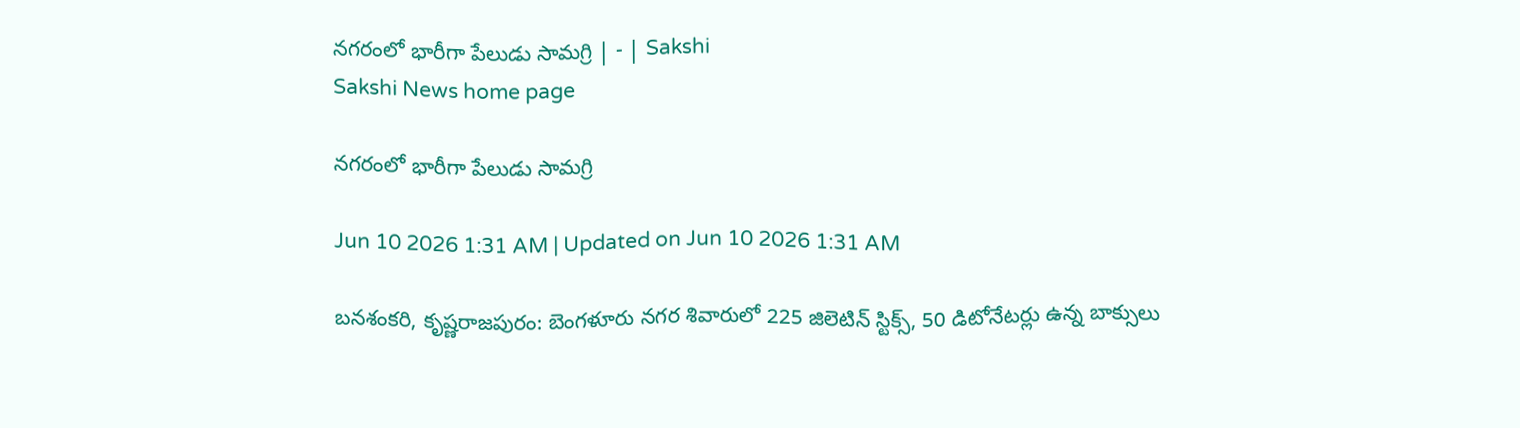నగరంలో భారీగా పేలుడు సామగ్రి | - | Sakshi
Sakshi News home page

నగరంలో భారీగా పేలుడు సామగ్రి

Jun 10 2026 1:31 AM | Updated on Jun 10 2026 1:31 AM

బనశంకరి, కృష్ణరాజపురం: బెంగళూరు నగర శివారులో 225 జిలెటిన్‌ స్టిక్స్‌, 50 డిటోనేటర్లు ఉన్న బాక్సులు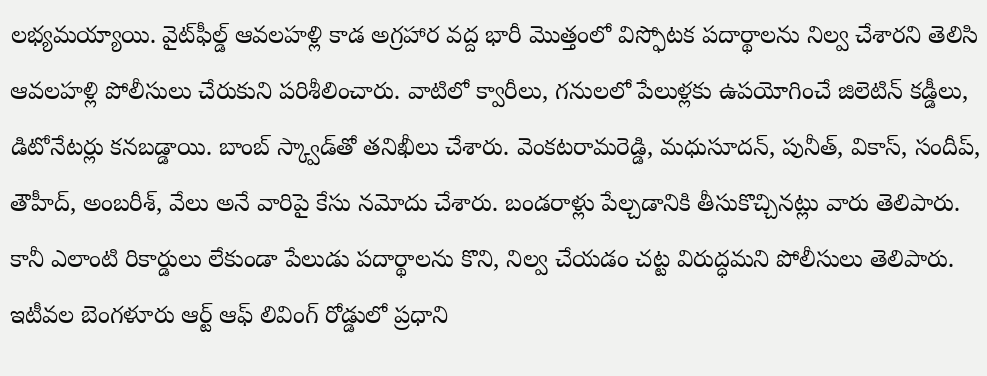లభ్యమయ్యాయి. వైట్‌ఫీల్డ్‌ ఆవలహళ్లి కాడ అగ్రహార వద్ద భారీ మొత్తంలో విస్ఫోటక పదార్థాలను నిల్వ చేశారని తెలిసి ఆవలహళ్లి పోలీసులు చేరుకుని పరిశీలించారు. వాటిలో క్వారీలు, గనులలో పేలుళ్లకు ఉపయోగించే జిలెటిన్‌ కడ్డీలు, డిటోనేటర్లు కనబడ్డాయి. బాంబ్‌ స్క్వాడ్‌తో తనిఖీలు చేశారు. వెంకటరామరెడ్డి, మధుసూదన్‌, పునీత్‌, వికాస్‌, సందీప్‌, తౌహీద్‌, అంబరీశ్‌, వేలు అనే వారిపై కేసు నమోదు చేశారు. బండరాళ్లు పేల్చడానికి తీసుకొచ్చినట్లు వారు తెలిపారు. కానీ ఎలాంటి రికార్డులు లేకుండా పేలుడు పదార్థాలను కొని, నిల్వ చేయడం చట్ట విరుద్ధమని పోలీసులు తెలిపారు. ఇటీవల బెంగళూరు ఆర్ట్‌ ఆఫ్‌ లివింగ్‌ రోడ్డులో ప్రధాని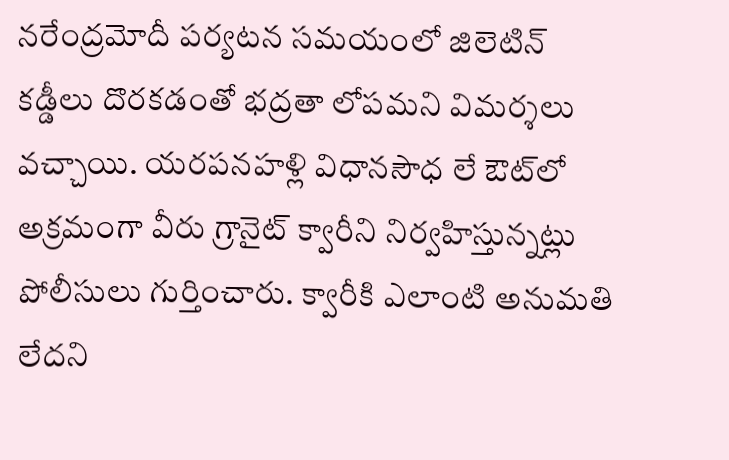నరేంద్రమోదీ పర్యటన సమయంలో జిలెటిన్‌ కడ్డీలు దొరకడంతో భద్రతా లోపమని విమర్శలు వచ్చాయి. యరపనహళ్లి విధానసౌధ లే ఔట్‌లో అక్రమంగా వీరు గ్రానైట్‌ క్వారీని నిర్వహిస్తున్నట్లు పోలీసులు గుర్తించారు. క్వారీకి ఎలాంటి అనుమతి లేదని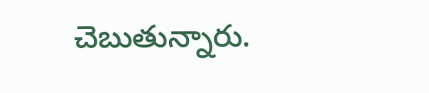చెబుతున్నారు.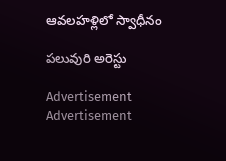ఆవలహళ్లిలో స్వాధీనం

పలువురి అరెస్టు

Advertisement
Advertisement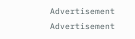Advertisement
Advertisement